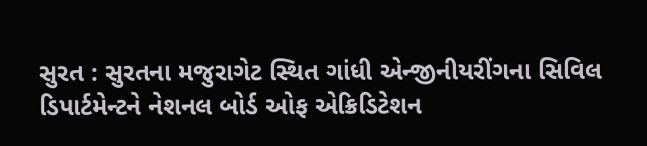સુરત : સુરતના મજુરાગેટ સ્થિત ગાંધી એન્જીનીયરીંગના સિવિલ ડિપાર્ટમેન્ટને નેશનલ બોર્ડ ઓફ એક્રિડિટેશન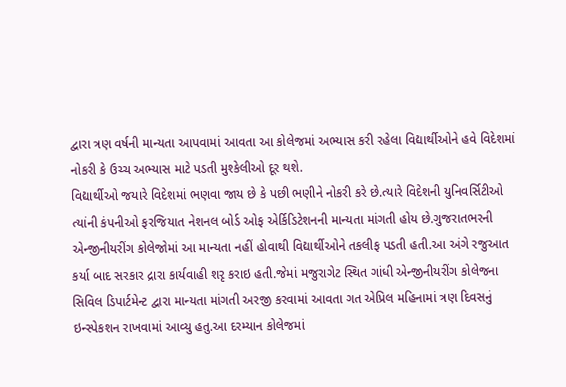દ્વારા ત્રણ વર્ષની માન્યતા આપવામાં આવતા આ કોલેજમાં અભ્યાસ કરી રહેલા વિદ્યાર્થીઓને હવે વિદેશમાં નોકરી કે ઉચ્ચ અભ્યાસ માટે પડતી મુશ્કેલીઓ દૂર થશે.
વિદ્યાર્થીઓ જયારે વિદેશમાં ભણવા જાય છે કે પછી ભણીને નોકરી કરે છે.ત્યારે વિદેશની યુનિવર્સિટીઓ ત્યાંની કંપનીઓ ફરજિયાત નેશનલ બોર્ડ ઓફ એર્કિડિટેશનની માન્યતા માંગતી હોય છે.ગુજરાતભરની એન્જીનીયરીંગ કોલેજોમાં આ માન્યતા નહીં હોવાથી વિદ્યાર્થીઓને તકલીફ પડતી હતી.આ અંગે રજુઆત કર્યા બાદ સરકાર દ્રારા કાર્યવાહી શરૃ કરાઇ હતી.જેમાં મજુરાગેટ સ્થિત ગાંધી એન્જીનીયરીંગ કોલેજના સિવિલ ડિપાર્ટમેન્ટ દ્વારા માન્યતા માંગતી અરજી કરવામાં આવતા ગત એપ્રિલ મહિનામાં ત્રણ દિવસનું ઇન્સ્પેકશન રાખવામાં આવ્યુ હતુ.આ દરમ્યાન કોલેજમાં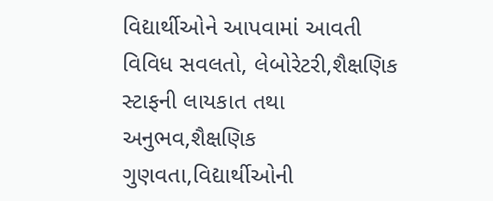વિદ્યાર્થીઓને આપવામાં આવતી વિવિધ સવલતો, લેબોરેટરી,શૈક્ષણિક સ્ટાફની લાયકાત તથા અનુભવ,શૈક્ષણિક ગુણવતા,વિદ્યાર્થીઓની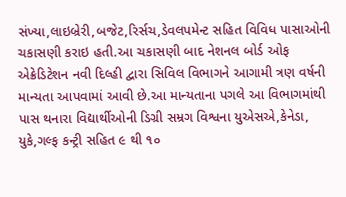સંખ્યા,લાઇબ્રેરી,બજેટ,રિર્સચ,ડેવલપમેન્ટ સહિત વિવિધ પાસાઓની ચકાસણી કરાઇ હતી.આ ચકાસણી બાદ નેશનલ બોર્ડ ઓફ એક્રેડિટેશન નવી દિલ્હી દ્વારા સિવિલ વિભાગને આગામી ત્રણ વર્ષની માન્યતા આપવામાં આવી છે.આ માન્યતાના પગલે આ વિભાગમાંથી પાસ થનારા વિદ્યાર્થીઓની ડિગ્રી સમ્રગ વિશ્વના યુએસએ,કેનેડા, યુકે,ગલ્ફ કન્ટ્રી સહિત ૯ થી ૧૦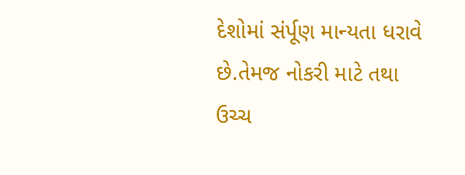દેશોમાં સંર્પૂણ માન્યતા ધરાવે છે.તેમજ નોકરી માટે તથા ઉચ્ચ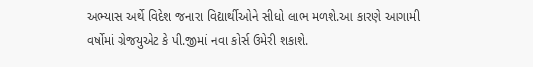અભ્યાસ અર્થે વિદેશ જનારા વિદ્યાર્થીઓને સીધો લાભ મળશે.આ કારણે આગામી વર્ષોમાં ગ્રેજયુએટ કે પી.જીમાં નવા કોર્સ ઉમેરી શકાશે.